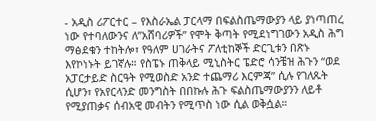- አዲስ ሪፖርተር – የእስራኤል ፓርላማ በፍልስጤማውያን ላይ ያነጣጠረ ነው የተባለውንና ለ”አሸባሪዎች” የሞት ቅጣት የሚደነግገውን አዲስ ሕግ ማፅደቁን ተከትሎ፣ የዓለም ሀገራትና ፖለቲከኞች ድርጊቱን በጽኑ እየኮነኑት ይገኛሉ። የስፔኑ ጠቅላይ ሚኒስትር ፔድሮ ሳንቼዝ ሕጉን “ወደ አፓርታይድ ስርዓት የሚወስድ አንድ ተጨማሪ እርምጃ” ሲሉ የገለጹት ሲሆን፣ የአየርላንድ መንግስት በበኩሉ ሕጉ ፍልስጤማውያንን ለይቶ የሚያጠቃና ሰብአዊ መብትን የሚጥስ ነው ሲል ወቅሷል።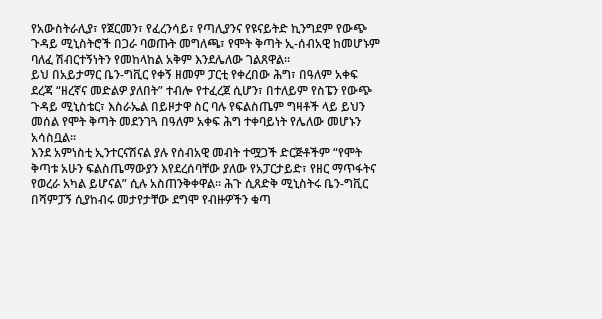የአውስትራሊያ፣ የጀርመን፣ የፈረንሳይ፣ የጣሊያንና የዩናይትድ ኪንግደም የውጭ ጉዳይ ሚኒስትሮች በጋራ ባወጡት መግለጫ፣ የሞት ቅጣት ኢ-ሰብአዊ ከመሆኑም ባለፈ ሽብርተኝነትን የመከላከል አቅም እንደሌለው ገልጸዋል።
ይህ በአይታማር ቤን-ግቪር የቀኝ ዘመም ፓርቲ የቀረበው ሕግ፣ በዓለም አቀፍ ደረጃ “ዘረኛና መድልዎ ያለበት” ተብሎ የተፈረጀ ሲሆን፣ በተለይም የስፔን የውጭ ጉዳይ ሚኒስቴር፣ እስራኤል በይዞታዋ ስር ባሉ የፍልስጤም ግዛቶች ላይ ይህን መሰል የሞት ቅጣት መደንገጓ በዓለም አቀፍ ሕግ ተቀባይነት የሌለው መሆኑን አሳስቧል።
እንደ አምነስቲ ኢንተርናሽናል ያሉ የሰብአዊ መብት ተሟጋች ድርጅቶችም “የሞት ቅጣቱ አሁን ፍልስጤማውያን እየደረሰባቸው ያለው የአፓርታይድ፣ የዘር ማጥፋትና የወረራ አካል ይሆናል” ሲሉ አስጠንቅቀዋል። ሕጉ ሲጸድቅ ሚኒስትሩ ቤን-ግቪር በሻምፓኝ ሲያከብሩ መታየታቸው ደግሞ የብዙዎችን ቁጣ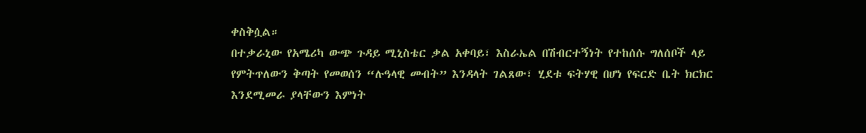ቀስቅሷል።
በተቃራኒው የአሜሪካ ውጭ ጉዳይ ሚኒስቴር ቃል አቀባይ፣ እስራኤል በሽብርተኝነት የተከሰሱ ግለሰቦች ላይ የምትጥለውን ቅጣት የመወሰን “ሉዓላዊ መብት” እንዳላት ገልጸው፣ ሂደቱ ፍትሃዊ በሆነ የፍርድ ቤት ክርክር እንደሚመራ ያላቸውን እምነት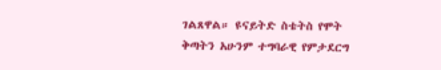ገልጸዋል። ዩናይትድ ስቴትስ የሞት ቅጣትን አሁንም ተግባራዊ የምታደርግ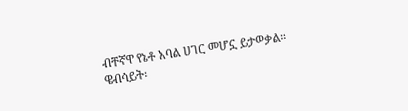ብቸኛዋ የኔቶ አባል ሀገር መሆኗ ይታወቃል።
ዌብሳይት፡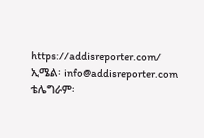https://addisreporter.com/
ኢሜል፡ info@addisreporter.com
ቴሌግራም፡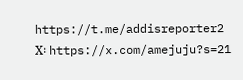https://t.me/addisreporter2
X፡ https://x.com/amejuju?s=21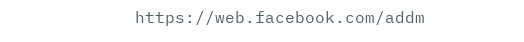https://web.facebook.com/addm